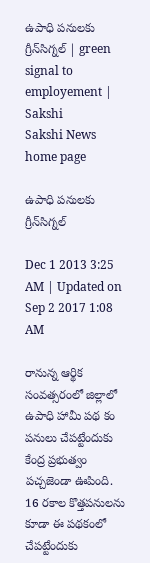ఉపాధి పనులకు గ్రీన్‌సిగ్నల్ | green signal to employement | Sakshi
Sakshi News home page

ఉపాధి పనులకు గ్రీన్‌సిగ్నల్

Dec 1 2013 3:25 AM | Updated on Sep 2 2017 1:08 AM

రానున్న ఆర్థిక సంవత్సరంలో జిల్లాలో ఉపాధి హామీ పథ కం పనులు చేపట్టేందుకు కేంద్ర ప్రభుత్వం పచ్చజెండా ఊపింది. 16 రకాల కొత్తపనులను కూడా ఈ పథకంలో చేపట్టేందుకు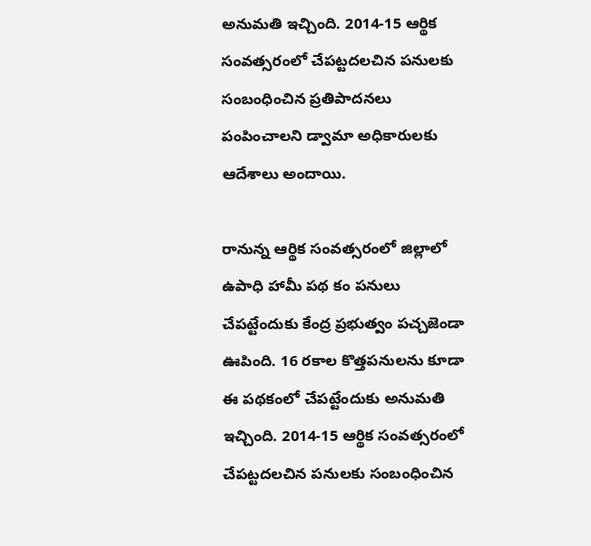అనుమతి ఇచ్చింది. 2014-15 ఆర్థిక సంవత్సరంలో చేపట్టదలచిన పనులకు సంబంధించిన ప్రతిపాదనలు పంపించాలని డ్వామా అధికారులకు ఆదేశాలు అందాయి.

రానున్న ఆర్థిక సంవత్సరంలో జిల్లాలో ఉపాధి హామీ పథ కం పనులు చేపట్టేందుకు కేంద్ర ప్రభుత్వం పచ్చజెండా ఊపింది. 16 రకాల కొత్తపనులను కూడా ఈ పథకంలో చేపట్టేందుకు అనుమతి ఇచ్చింది. 2014-15 ఆర్థిక సంవత్సరంలో చేపట్టదలచిన పనులకు సంబంధించిన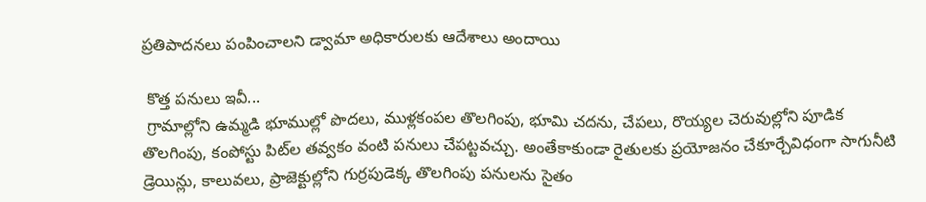ప్రతిపాదనలు పంపించాలని డ్వామా అధికారులకు ఆదేశాలు అందాయి

 కొత్త పనులు ఇవీ...
 గ్రామాల్లోని ఉమ్మడి భూముల్లో పొదలు, ముళ్లకంపల తొలగింపు, భూమి చదను, చేపలు, రొయ్యల చెరువుల్లోని పూడిక తొలగింపు, కంపోస్టు పిట్‌ల తవ్వకం వంటి పనులు చేపట్టవచ్చు. అంతేకాకుండా రైతులకు ప్రయోజనం చేకూర్చేవిధంగా సాగునీటి డ్రెయిన్లు, కాలువలు, ప్రాజెక్టుల్లోని గుర్రపుడెక్క తొలగింపు పనులను సైతం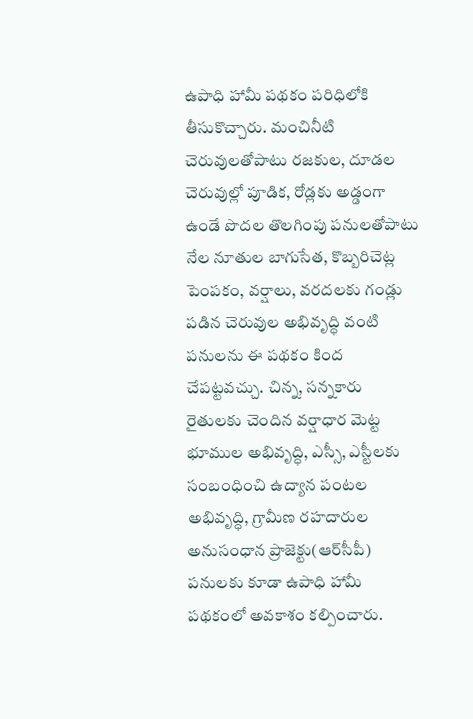ఉపాధి హామీ పథకం పరిధిలోకి తీసుకొచ్చారు. మంచినీటి చెరువులతోపాటు రజకుల, దూడల చెరువుల్లో పూడిక, రోడ్లకు అడ్డంగా ఉండే పొదల తొలగింపు పనులతోపాటు నేల నూతుల బాగుసేత, కొబ్బరిచెట్ల పెంపకం, వర్షాలు, వరదలకు గండ్లు పడిన చెరువుల అభివృద్ధి వంటి పనులను ఈ పథకం కింద చేపట్టవచ్చు. చిన్న, సన్నకారు రైతులకు చెందిన వర్షాధార మెట్ట భూముల అభివృద్ధి, ఎస్సీ, ఎస్టీలకు సంబంధించి ఉద్యాన పంటల అభివృద్ధి, గ్రామీణ రహదారుల అనుసంధాన ప్రాజెక్టు(ఆర్‌సీపీ) పనులకు కూడా ఉపాధి హామీ పథకంలో అవకాశం కల్పించారు.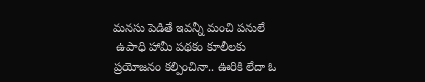మనసు పెడితే ఇవన్నీ మంచి పనులే
 ఉపాధి హామీ పథకం కూలీలకు ప్రయోజనం కల్పించినా.. ఊరికి లేదా ఓ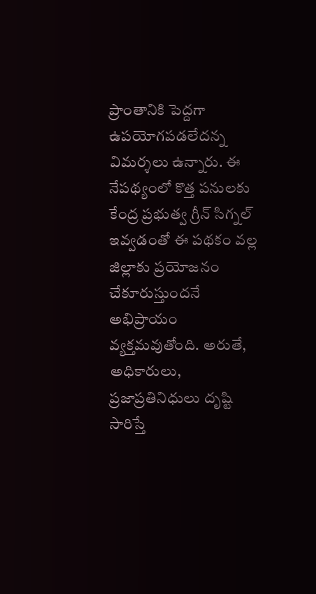ప్రాంతానికి పెద్దగా ఉపయోగపడలేదన్న విమర్శలు ఉన్నారు. ఈ నేపథ్యంలో కొత్త పనులకు కేంద్ర ప్రభుత్వ గ్రీన్ సిగ్నల్ ఇవ్వడంతో ఈ పథకం వల్ల జిల్లాకు ప్రయోజనం చేకూరుస్తుందనే అభిప్రాయం వ్యక్తమవుతోంది. అరుతే, అధికారులు, ప్రజాప్రతినిధులు దృష్టి సారిస్తే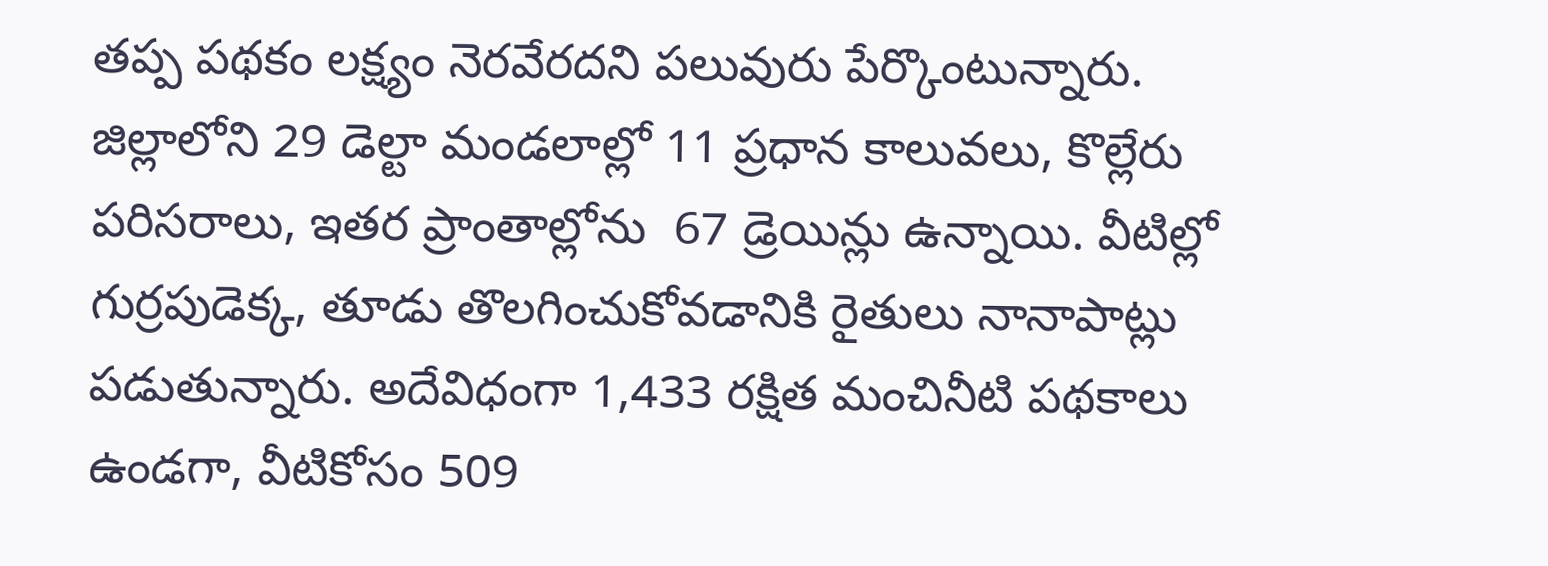తప్ప పథకం లక్ష్యం నెరవేరదని పలువురు పేర్కొంటున్నారు. జిల్లాలోని 29 డెల్టా మండలాల్లో 11 ప్రధాన కాలువలు, కొల్లేరు పరిసరాలు, ఇతర ప్రాంతాల్లోను  67 డ్రెయిన్లు ఉన్నాయి. వీటిల్లో గుర్రపుడెక్క, తూడు తొలగించుకోవడానికి రైతులు నానాపాట్లు పడుతున్నారు. అదేవిధంగా 1,433 రక్షిత మంచినీటి పథకాలు ఉండగా, వీటికోసం 509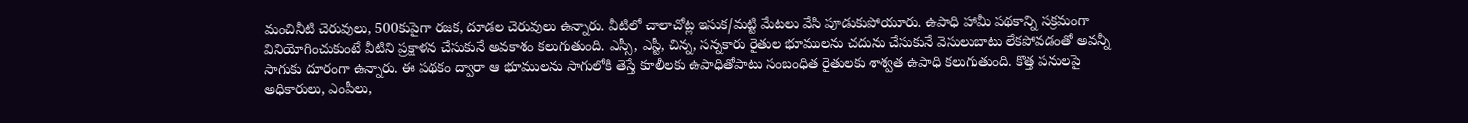మంచినీటి చెరువులు, 500కుపైగా రజక, దూడల చెరువులు ఉన్నారు. వీటిలో చాలాచోట్ల ఇసుక/మట్టి మేటలు వేసి పూడుకుపోయూరు. ఉపాధి హామీ పథకాన్ని సక్రమంగా వినియోగించుకుంటే వీటిని ప్రక్షాళన చేసుకునే అవకాశం కలుగుతుంది. ఎస్సీ, ఎస్టీ, చిన్న, సన్నకారు రైతుల భూములను చదును చేసుకునే వెసులుబాటు లేకపోవడంతో అవన్నీ సాగుకు దూరంగా ఉన్నారు. ఈ పథకం ద్వారా ఆ భూములను సాగులోకి తెస్తే కూలీలకు ఉపాధితోపాటు సంబంధిత రైతులకు శాశ్వత ఉపాధి కలుగుతుంది. కొత్త పనులపై అధికారులు, ఎంపీలు,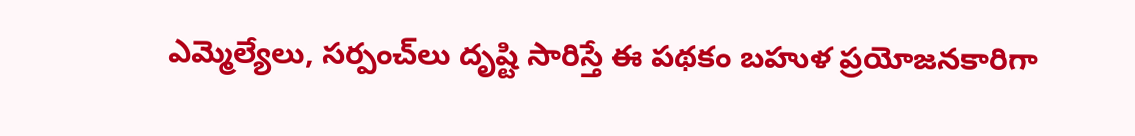ఎమ్మెల్యేలు, సర్పంచ్‌లు దృష్టి సారిస్తే ఈ పథకం బహుళ ప్రయోజనకారిగా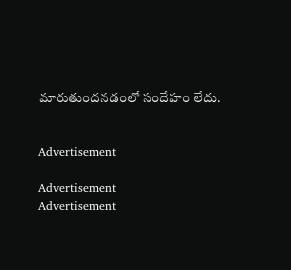మారుతుందనడంలో సందేహం లేదు.


Advertisement

Advertisement
Advertisement